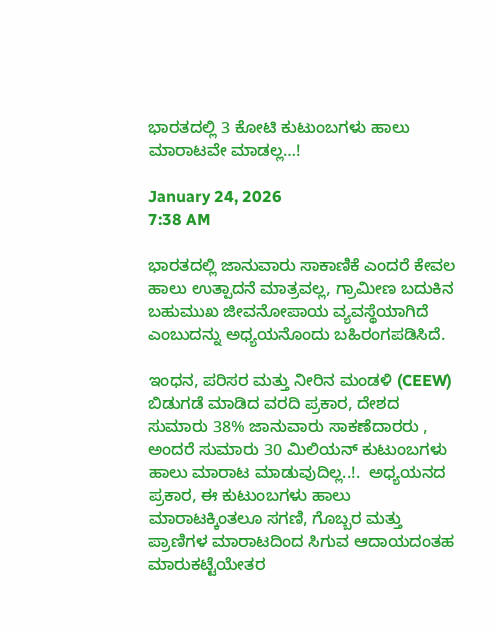ಭಾರತದಲ್ಲಿ 3 ಕೋಟಿ ಕುಟುಂಬಗಳು ಹಾಲು ಮಾರಾಟವೇ ಮಾಡಲ್ಲ…!

January 24, 2026
7:38 AM

ಭಾರತದಲ್ಲಿ ಜಾನುವಾರು ಸಾಕಾಣಿಕೆ ಎಂದರೆ ಕೇವಲ ಹಾಲು ಉತ್ಪಾದನೆ ಮಾತ್ರವಲ್ಲ, ಗ್ರಾಮೀಣ ಬದುಕಿನ ಬಹುಮುಖ ಜೀವನೋಪಾಯ ವ್ಯವಸ್ಥೆಯಾಗಿದೆ ಎಂಬುದನ್ನು ಅಧ್ಯಯನೊಂದು ಬಹಿರಂಗಪಡಿಸಿದೆ.

ಇಂಧನ, ಪರಿಸರ ಮತ್ತು ನೀರಿನ ಮಂಡಳಿ (CEEW) ಬಿಡುಗಡೆ ಮಾಡಿದ ವರದಿ ಪ್ರಕಾರ, ದೇಶದ ಸುಮಾರು 38% ಜಾನುವಾರು ಸಾಕಣೆದಾರರು , ಅಂದರೆ ಸುಮಾರು 30 ಮಿಲಿಯನ್ ಕುಟುಂಬಗಳು  ಹಾಲು ಮಾರಾಟ ಮಾಡುವುದಿಲ್ಲ..!.  ಅಧ್ಯಯನದ ಪ್ರಕಾರ, ಈ ಕುಟುಂಬಗಳು ಹಾಲು ಮಾರಾಟಕ್ಕಿಂತಲೂ ಸಗಣಿ, ಗೊಬ್ಬರ ಮತ್ತು ಪ್ರಾಣಿಗಳ ಮಾರಾಟದಿಂದ ಸಿಗುವ ಆದಾಯದಂತಹ ಮಾರುಕಟ್ಟೆಯೇತರ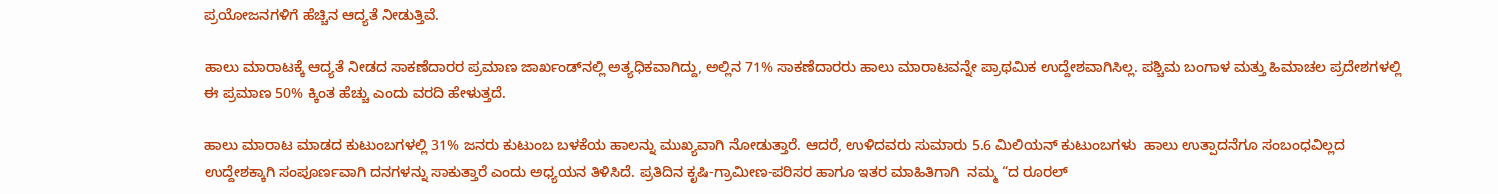ಪ್ರಯೋಜನಗಳಿಗೆ ಹೆಚ್ಚಿನ ಆದ್ಯತೆ ನೀಡುತ್ತಿವೆ.

ಹಾಲು ಮಾರಾಟಕ್ಕೆ ಆದ್ಯತೆ ನೀಡದ ಸಾಕಣೆದಾರರ ಪ್ರಮಾಣ ಜಾರ್ಖಂಡ್‌ನಲ್ಲಿ ಅತ್ಯಧಿಕವಾಗಿದ್ದು, ಅಲ್ಲಿನ 71% ಸಾಕಣೆದಾರರು ಹಾಲು ಮಾರಾಟವನ್ನೇ ಪ್ರಾಥಮಿಕ ಉದ್ದೇಶವಾಗಿಸಿಲ್ಲ. ಪಶ್ಚಿಮ ಬಂಗಾಳ ಮತ್ತು ಹಿಮಾಚಲ ಪ್ರದೇಶಗಳಲ್ಲಿ ಈ ಪ್ರಮಾಣ 50% ಕ್ಕಿಂತ ಹೆಚ್ಚು ಎಂದು ವರದಿ ಹೇಳುತ್ತದೆ.

ಹಾಲು ಮಾರಾಟ ಮಾಡದ ಕುಟುಂಬಗಳಲ್ಲಿ 31% ಜನರು ಕುಟುಂಬ ಬಳಕೆಯ ಹಾಲನ್ನು ಮುಖ್ಯವಾಗಿ ನೋಡುತ್ತಾರೆ. ಆದರೆ, ಉಳಿದವರು ಸುಮಾರು 5.6 ಮಿಲಿಯನ್ ಕುಟುಂಬಗಳು  ಹಾಲು ಉತ್ಪಾದನೆಗೂ ಸಂಬಂಧವಿಲ್ಲದ ಉದ್ದೇಶಕ್ಕಾಗಿ ಸಂಪೂರ್ಣವಾಗಿ ದನಗಳನ್ನು ಸಾಕುತ್ತಾರೆ ಎಂದು ಅಧ್ಯಯನ ತಿಳಿಸಿದೆ. ಪ್ರತಿದಿನ ಕೃಷಿ-ಗ್ರಾಮೀಣ-ಪರಿಸರ ಹಾಗೂ ಇತರ ಮಾಹಿತಿಗಾಗಿ  ನಮ್ಮ “ದ ರೂರಲ್‌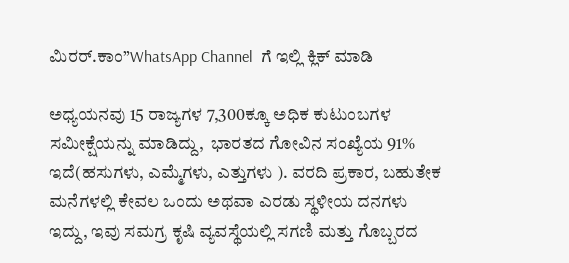ಮಿರರ್.ಕಾಂ”WhatsApp Channel  ಗೆ ಇಲ್ಲಿ ಕ್ಲಿಕ್‌ ಮಾಡಿ

ಅಧ್ಯಯನವು 15 ರಾಜ್ಯಗಳ 7,300ಕ್ಕೂ ಅಧಿಕ ಕುಟುಂಬಗಳ ಸಮೀಕ್ಷೆಯನ್ನು ಮಾಡಿದ್ದು,  ಭಾರತದ ಗೋವಿನ ಸಂಖ್ಯೆಯ 91% ಇದೆ(ಹಸುಗಳು, ಎಮ್ಮೆಗಳು, ಎತ್ತುಗಳು ). ವರದಿ ಪ್ರಕಾರ, ಬಹುತೇಕ ಮನೆಗಳಲ್ಲಿ ಕೇವಲ ಒಂದು ಅಥವಾ ಎರಡು ಸ್ಥಳೀಯ ದನಗಳು ಇದ್ದು, ಇವು ಸಮಗ್ರ ಕೃಷಿ ವ್ಯವಸ್ಥೆಯಲ್ಲಿ ಸಗಣಿ ಮತ್ತು ಗೊಬ್ಬರದ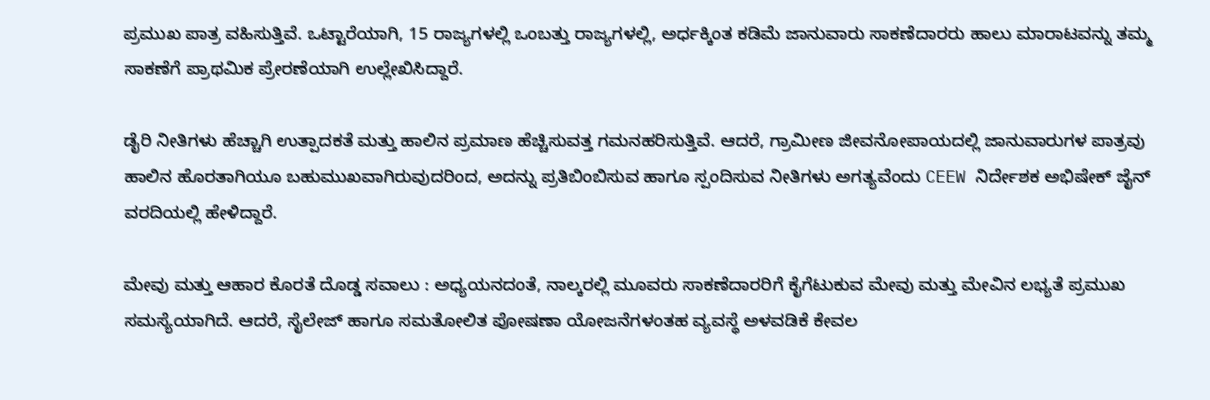ಪ್ರಮುಖ ಪಾತ್ರ ವಹಿಸುತ್ತಿವೆ. ಒಟ್ಟಾರೆಯಾಗಿ, 15 ರಾಜ್ಯಗಳಲ್ಲಿ ಒಂಬತ್ತು ರಾಜ್ಯಗಳಲ್ಲಿ, ಅರ್ಧಕ್ಕಿಂತ ಕಡಿಮೆ ಜಾನುವಾರು ಸಾಕಣೆದಾರರು ಹಾಲು ಮಾರಾಟವನ್ನು ತಮ್ಮ ಸಾಕಣೆಗೆ ಪ್ರಾಥಮಿಕ ಪ್ರೇರಣೆಯಾಗಿ ಉಲ್ಲೇಖಿಸಿದ್ದಾರೆ.

ಡೈರಿ ನೀತಿಗಳು ಹೆಚ್ಚಾಗಿ ಉತ್ಪಾದಕತೆ ಮತ್ತು ಹಾಲಿನ ಪ್ರಮಾಣ ಹೆಚ್ಚಿಸುವತ್ತ ಗಮನಹರಿಸುತ್ತಿವೆ. ಆದರೆ, ಗ್ರಾಮೀಣ ಜೀವನೋಪಾಯದಲ್ಲಿ ಜಾನುವಾರುಗಳ ಪಾತ್ರವು ಹಾಲಿನ ಹೊರತಾಗಿಯೂ ಬಹುಮುಖವಾಗಿರುವುದರಿಂದ, ಅದನ್ನು ಪ್ರತಿಬಿಂಬಿಸುವ ಹಾಗೂ ಸ್ಪಂದಿಸುವ ನೀತಿಗಳು ಅಗತ್ಯವೆಂದು CEEW ನಿರ್ದೇಶಕ ಅಭಿಷೇಕ್ ಜೈನ್ ವರದಿಯಲ್ಲಿ ಹೇಳಿದ್ದಾರೆ.

ಮೇವು ಮತ್ತು ಆಹಾರ ಕೊರತೆ ದೊಡ್ಡ ಸವಾಲು : ಅಧ್ಯಯನದಂತೆ, ನಾಲ್ಕರಲ್ಲಿ ಮೂವರು ಸಾಕಣೆದಾರರಿಗೆ ಕೈಗೆಟುಕುವ ಮೇವು ಮತ್ತು ಮೇವಿನ ಲಭ್ಯತೆ ಪ್ರಮುಖ ಸಮಸ್ಯೆಯಾಗಿದೆ. ಆದರೆ, ಸೈಲೇಜ್ ಹಾಗೂ ಸಮತೋಲಿತ ಪೋಷಣಾ ಯೋಜನೆಗಳಂತಹ ವ್ಯವಸ್ಥೆ ಅಳವಡಿಕೆ ಕೇವಲ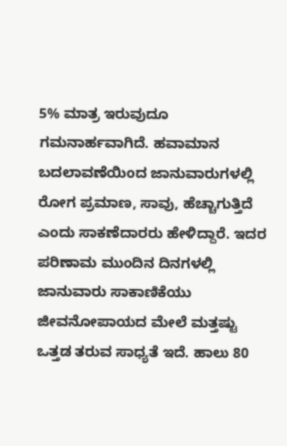5% ಮಾತ್ರ ಇರುವುದೂ ಗಮನಾರ್ಹವಾಗಿದೆ. ಹವಾಮಾನ ಬದಲಾವಣೆಯಿಂದ ಜಾನುವಾರುಗಳಲ್ಲಿ ರೋಗ ಪ್ರಮಾಣ, ಸಾವು, ಹೆಚ್ಚಾಗುತ್ತಿದೆ ಎಂದು ಸಾಕಣೆದಾರರು ಹೇಳಿದ್ದಾರೆ. ಇದರ ಪರಿಣಾಮ ಮುಂದಿನ ದಿನಗಳಲ್ಲಿ ಜಾನುವಾರು ಸಾಕಾಣಿಕೆಯು ಜೀವನೋಪಾಯದ ಮೇಲೆ ಮತ್ತಷ್ಟು ಒತ್ತಡ ತರುವ ಸಾಧ್ಯತೆ ಇದೆ. ಹಾಲು 80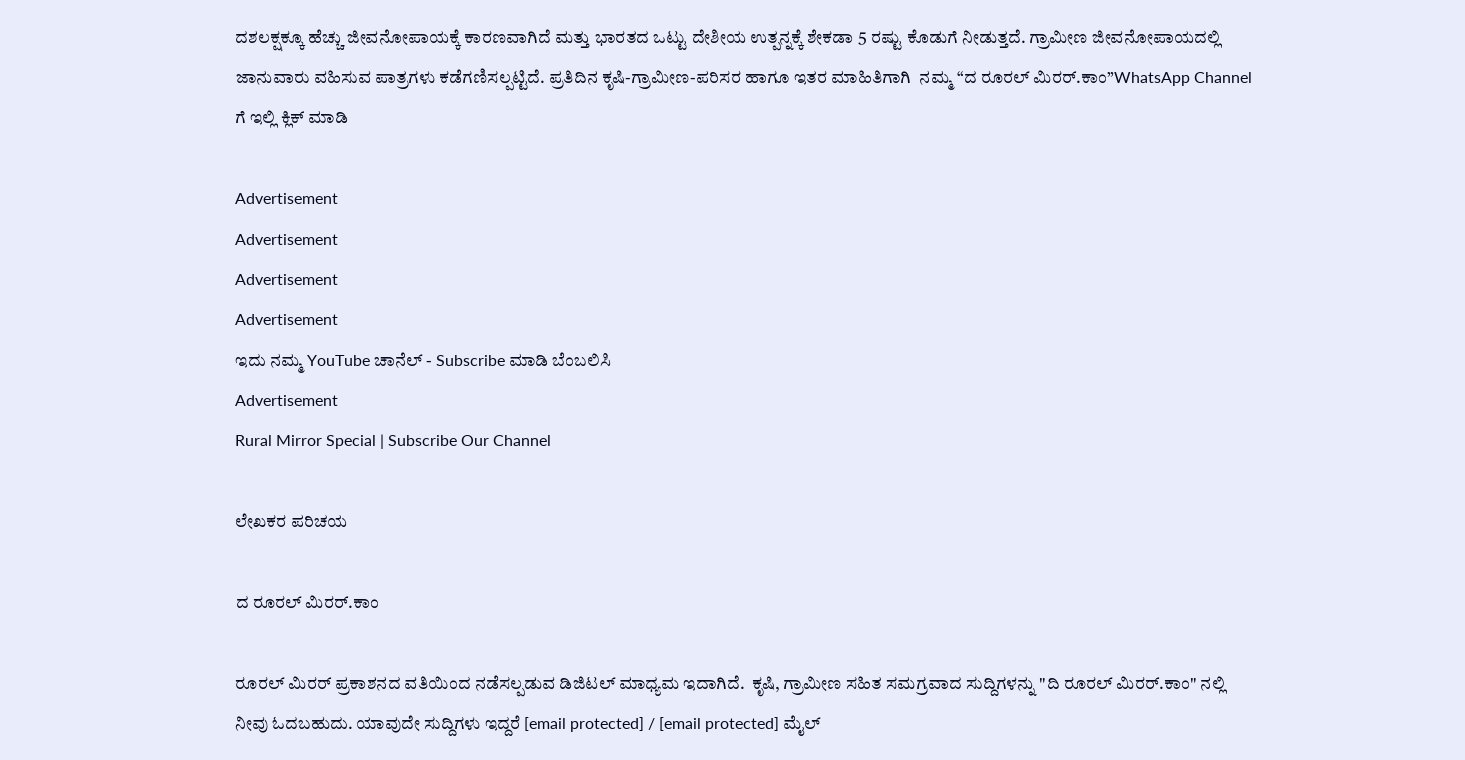ದಶಲಕ್ಷಕ್ಕೂ ಹೆಚ್ಚು ಜೀವನೋಪಾಯಕ್ಕೆ ಕಾರಣವಾಗಿದೆ ಮತ್ತು ಭಾರತದ ಒಟ್ಟು ದೇಶೀಯ ಉತ್ಪನ್ನಕ್ಕೆ ಶೇಕಡಾ 5 ರಷ್ಟು ಕೊಡುಗೆ ನೀಡುತ್ತದೆ. ಗ್ರಾಮೀಣ ಜೀವನೋಪಾಯದಲ್ಲಿ ಜಾನುವಾರು ವಹಿಸುವ ಪಾತ್ರಗಳು ಕಡೆಗಣಿಸಲ್ಪಟ್ಟಿದೆ. ಪ್ರತಿದಿನ ಕೃಷಿ-ಗ್ರಾಮೀಣ-ಪರಿಸರ ಹಾಗೂ ಇತರ ಮಾಹಿತಿಗಾಗಿ  ನಮ್ಮ “ದ ರೂರಲ್‌ ಮಿರರ್.ಕಾಂ”WhatsApp Channel  ಗೆ ಇಲ್ಲಿ ಕ್ಲಿಕ್‌ ಮಾಡಿ

Advertisement
Advertisement
Advertisement
Advertisement
ಇದು ನಮ್ಮ YouTube ಚಾನೆಲ್ - Subscribe ಮಾಡಿ ಬೆಂಬಲಿಸಿ
Advertisement
Rural Mirror Special | Subscribe Our Channel

ಲೇಖಕರ ಪರಿಚಯ

ದ ರೂರಲ್ ಮಿರರ್.ಕಾಂ

ರೂರಲ್‌ ಮಿರರ್‌ ಪ್ರಕಾಶನದ ವತಿಯಿಂದ ನಡೆಸಲ್ಪಡುವ ಡಿಜಿಟಲ್‌ ಮಾಧ್ಯಮ ಇದಾಗಿದೆ.  ಕೃಷಿ, ಗ್ರಾಮೀಣ ಸಹಿತ ಸಮಗ್ರವಾದ ಸುದ್ದಿಗಳನ್ನು "ದಿ ರೂರಲ್‌ ಮಿರರ್‌.ಕಾಂ" ನಲ್ಲಿ ನೀವು ಓದಬಹುದು. ಯಾವುದೇ ಸುದ್ದಿಗಳು ಇದ್ದರೆ [email protected] / [email protected] ಮೈಲ್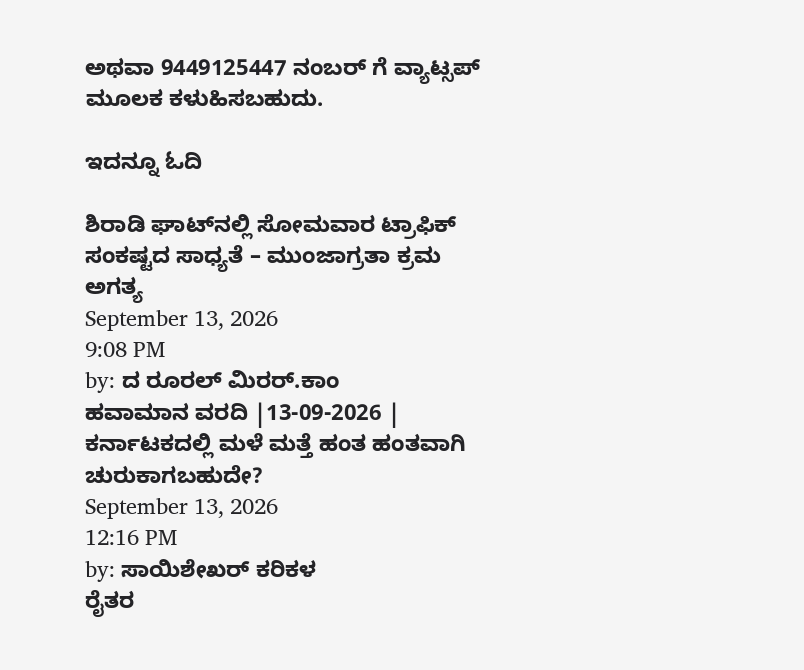ಅಥವಾ 9449125447 ನಂಬರ್ ಗೆ ವ್ಯಾಟ್ಸಪ್ ಮೂಲಕ ಕಳುಹಿಸಬಹುದು.

ಇದನ್ನೂ ಓದಿ

ಶಿರಾಡಿ ಘಾಟ್‌ನಲ್ಲಿ ಸೋಮವಾರ ಟ್ರಾಫಿಕ್‌ ಸಂಕಷ್ಟದ ಸಾಧ್ಯತೆ – ಮುಂಜಾಗ್ರತಾ ಕ್ರಮ ಅಗತ್ಯ
September 13, 2026
9:08 PM
by: ದ ರೂರಲ್ ಮಿರರ್.ಕಾಂ
ಹವಾಮಾನ ವರದಿ |13-09-2026 | ಕರ್ನಾಟಕದಲ್ಲಿ ಮಳೆ ಮತ್ತೆ ಹಂತ ಹಂತವಾಗಿ ಚುರುಕಾಗಬಹುದೇ?
September 13, 2026
12:16 PM
by: ಸಾಯಿಶೇಖರ್ ಕರಿಕಳ
ರೈತರ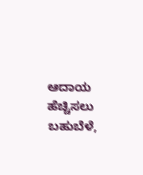ಆದಾಯ ಹೆಚ್ಚಿಸಲು ಬಹುಬೆಳೆ,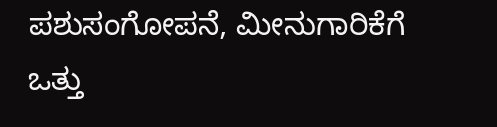ಪಶುಸಂಗೋಪನೆ, ಮೀನುಗಾರಿಕೆಗೆ ಒತ್ತು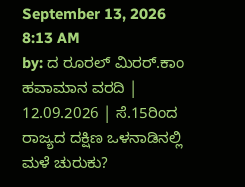September 13, 2026
8:13 AM
by: ದ ರೂರಲ್ ಮಿರರ್.ಕಾಂ
ಹವಾಮಾನ ವರದಿ | 12.09.2026 | ಸೆ.15ರಿಂದ ರಾಜ್ಯದ ದಕ್ಷಿಣ ಒಳನಾಡಿನಲ್ಲಿ ಮಳೆ ಚುರುಕು?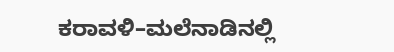ಕರಾವಳಿ–ಮಲೆನಾಡಿನಲ್ಲಿ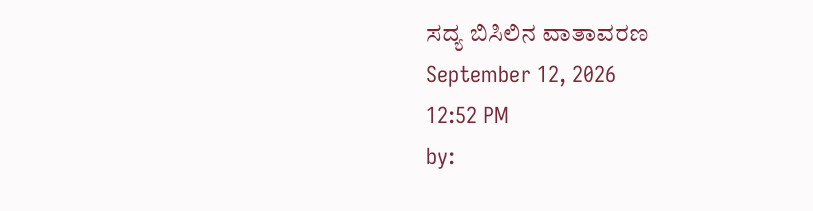ಸದ್ಯ ಬಿಸಿಲಿನ ವಾತಾವರಣ
September 12, 2026
12:52 PM
by: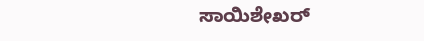ಸಾಯಿಶೇಖರ್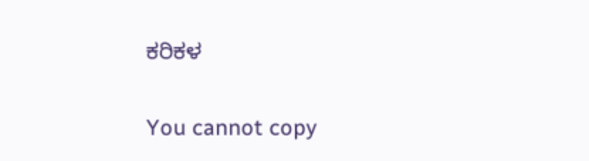ಕರಿಕಳ

You cannot copy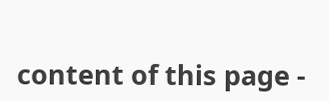content of this page -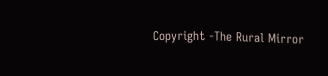Copyright -The Rural Mirror